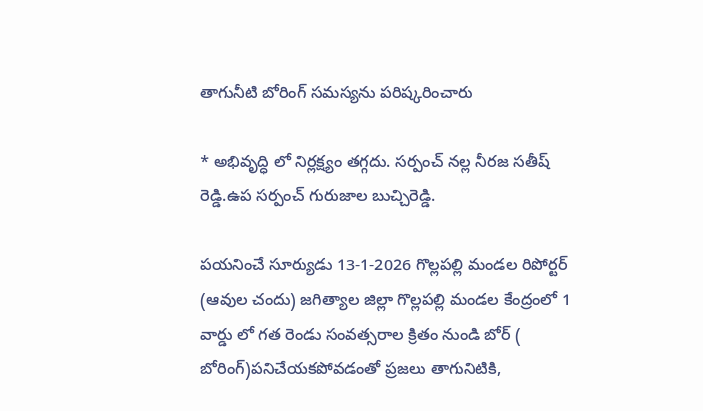తాగునీటి బోరింగ్ సమస్యను పరిష్కరించారు

* అభివృద్ధి లో నిర్లక్ష్యం తగ్గదు. సర్పంచ్ నల్ల నీరజ సతీష్ రెడ్డి.ఉప సర్పంచ్ గురుజాల బుచ్చిరెడ్డి.

పయనించే సూర్యుడు 13-1-2026 గొల్లపల్లి మండల రిపోర్టర్ (ఆవుల చందు) జగిత్యాల జిల్లా గొల్లపల్లి మండల కేంద్రంలో 1 వార్డు లో గత రెండు సంవత్సరాల క్రితం నుండి బోర్ ( బోరింగ్)పనిచేయకపోవడంతో ప్రజలు తాగునిటికి,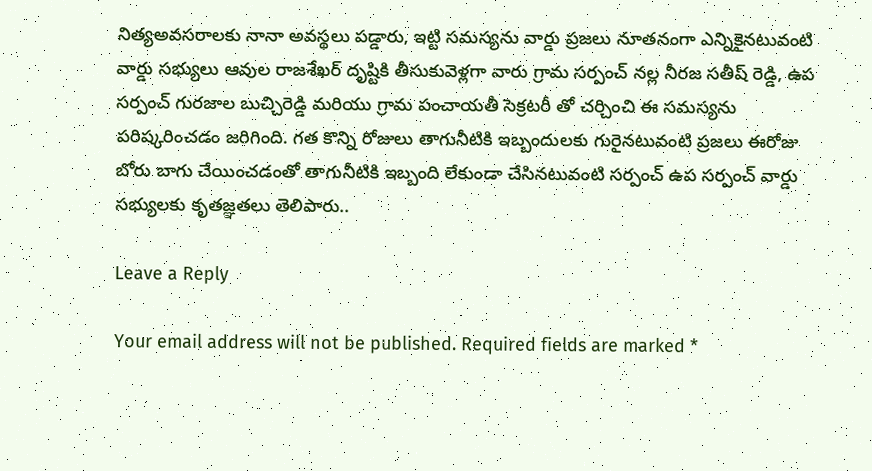నిత్యఅవసరాలకు నానా అవస్థలు పడ్డారు, ఇట్టి సమస్యను వార్డు ప్రజలు నూతనంగా ఎన్నికైనటువంటి వార్డు సభ్యులు ఆవుల రాజశేఖర్ దృష్టికి తీసుకువెళ్లగా వారు గ్రామ సర్పంచ్ నల్ల నీరజ సతీష్ రెడ్డి, ఉప సర్పంచ్ గురజాల బుచ్చిరెడ్డి మరియు గ్రామ పంచాయతీ సెక్రటరీ తో చర్చించి ఈ సమస్యను పరిష్కరించడం జరిగింది. గత కొన్ని రోజులు తాగునీటికి ఇబ్బందులకు గురైనటువంటి ప్రజలు ఈరోజు బోరు బాగు చేయించడంతో తాగునీటికి ఇబ్బంది లేకుండా చేసినటువంటి సర్పంచ్ ఉప సర్పంచ్ వార్డు సభ్యులకు కృతజ్ఞతలు తెలిపారు..

Leave a Reply

Your email address will not be published. Required fields are marked *